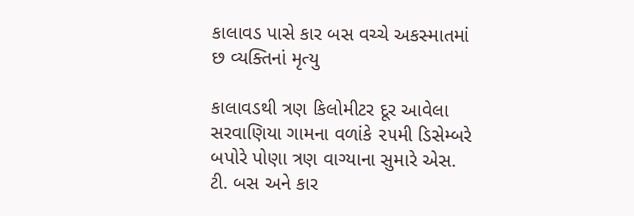કાલાવડ પાસે કાર બસ વચ્ચે અકસ્માતમાં છ વ્યક્તિનાં મૃત્યુ

કાલાવડથી ત્રણ કિલોમીટર દૂર આવેલા સરવાણિયા ગામના વળાંકે ૨૫મી ડિસેમ્બરે બપોરે પોણા ત્રણ વાગ્યાના સુમારે એસ. ટી. બસ અને કાર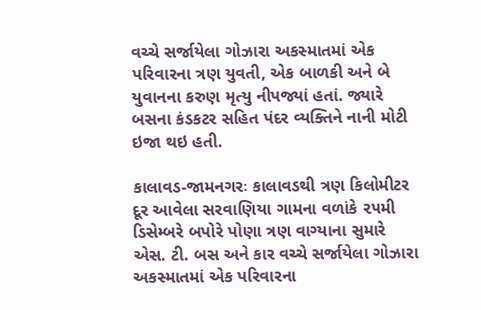વચ્ચે સર્જાયેલા ગોઝારા અકસ્માતમાં એક પરિવારના ત્રણ યુવતી, એક બાળકી અને બે યુવાનના કરુણ મૃત્યુ નીપજ્યાં હતાં. જ્યારે બસના કંડકટર સહિત પંદર વ્યક્તિને નાની મોટી ઇજા થઇ હતી.

કાલાવડ-જામનગરઃ કાલાવડથી ત્રણ કિલોમીટર દૂર આવેલા સરવાણિયા ગામના વળાંકે ૨૫મી ડિસેમ્બરે બપોરે પોણા ત્રણ વાગ્યાના સુમારે એસ. ટી. બસ અને કાર વચ્ચે સર્જાયેલા ગોઝારા અકસ્માતમાં એક પરિવારના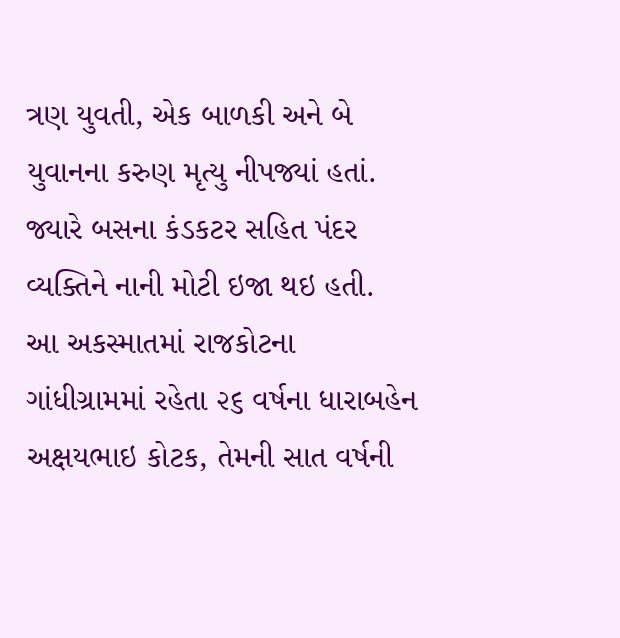ત્રણ યુવતી, એક બાળકી અને બે યુવાનના કરુણ મૃત્યુ નીપજ્યાં હતાં. જ્યારે બસના કંડકટર સહિત પંદર વ્યક્તિને નાની મોટી ઇજા થઇ હતી.
આ અકસ્માતમાં રાજકોટના ગાંધીગ્રામમાં રહેતા ૨૬ વર્ષના ધારાબહેન અક્ષયભાઇ કોટક, તેમની સાત વર્ષની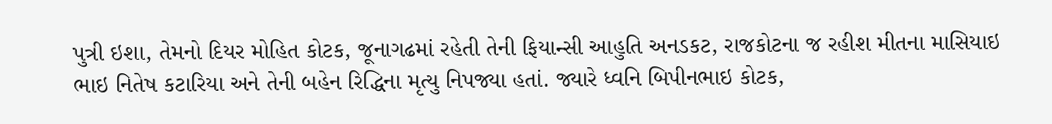પુત્રી ઇશા, તેમનો દિયર મોહિત કોટક, જૂનાગઢમાં રહેતી તેની ફિયાન્સી આહુતિ અનડકટ, રાજકોટના જ રહીશ મીતના માસિયાઇ ભાઇ નિતેષ કટારિયા અને તેની બહેન રિદ્ધિના મૃત્યુ નિપજ્યા હતાં. જ્યારે ધ્વનિ બિપીનભાઇ કોટક,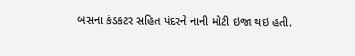બસના કંડકટર સહિત પંદરને નાની મોટી ઇજા થઇ હતી.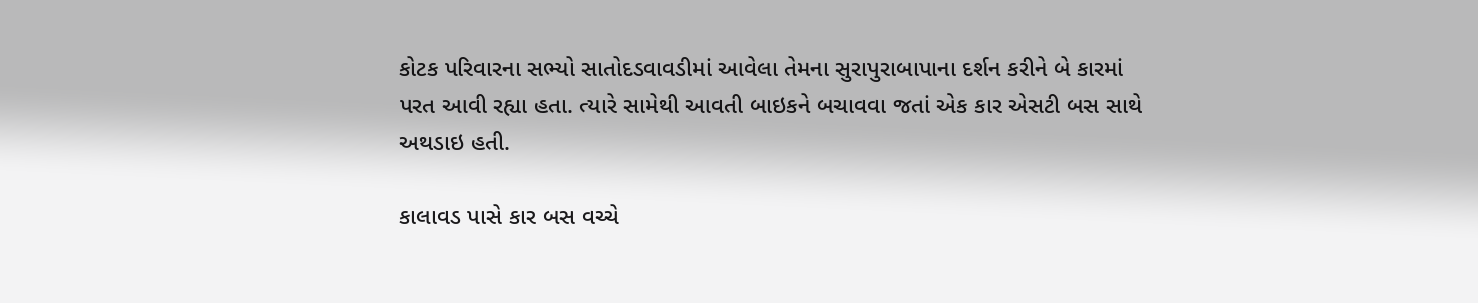કોટક પરિવારના સભ્યો સાતોદડવાવડીમાં આવેલા તેમના સુરાપુરાબાપાના દર્શન કરીને બે કારમાં પરત આવી રહ્યા હતા. ત્યારે સામેથી આવતી બાઇકને બચાવવા જતાં એક કાર એસટી બસ સાથે અથડાઇ હતી.

કાલાવડ પાસે કાર બસ વચ્ચે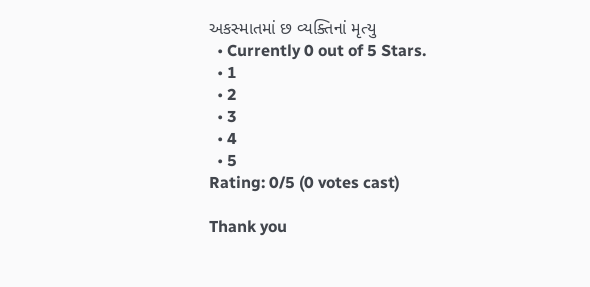અકસ્માતમાં છ વ્યક્તિનાં મૃત્યુ
  • Currently 0 out of 5 Stars.
  • 1
  • 2
  • 3
  • 4
  • 5
Rating: 0/5 (0 votes cast)

Thank you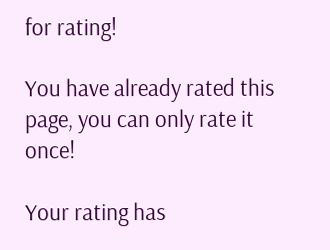for rating!

You have already rated this page, you can only rate it once!

Your rating has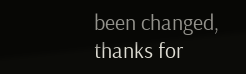been changed, thanks for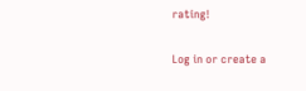rating!

Log in or create a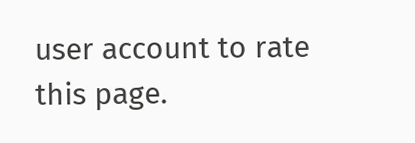user account to rate this page.